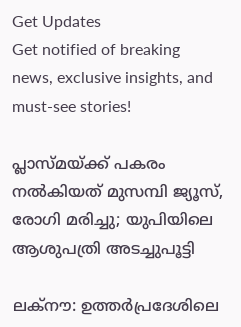Get Updates
Get notified of breaking news, exclusive insights, and must-see stories!

പ്ലാസ്മയ്ക്ക് പകരം നല്‍കിയത് മുസമ്പി ജ്യൂസ്, രോഗി മരിച്ചു; യുപിയിലെ ആശുപത്രി അടച്ചുപൂട്ടി

ലക്‌നൗ: ഉത്തർപ്രദേശിലെ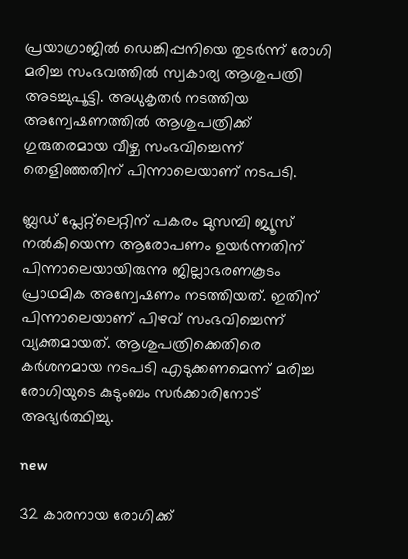പ്രയാഗ്രാജിൽ ഡെങ്കിപ്പനിയെ തുടർന്ന് രോഗി മരിച്ച സംഭവത്തിൽ സ്വകാര്യ ആശുപത്രി അടച്ചുപൂട്ടി. അധുകൃതർ നടത്തിയ അന്വേഷണത്തിൽ ആശുപത്രിക്ക് ഗുരുതരമായ വീഴ്ച സംഭവിച്ചെന്ന് തെളിഞ്ഞതിന് പിന്നാലെയാണ് നടപടി.

ബ്ലഡ് പ്ലേറ്റ്‌ലെറ്റിന് പകരം മുസമ്പി ജ്യൂസ് നൽകിയെന്ന ആരോപണം ഉയർന്നതിന് പിന്നാലെയായിരുന്നു ജില്ലാഭരണകൂടം പ്രാഥമിക അന്വേഷണം നടത്തിയത്. ഇതിന് പിന്നാലെയാണ് പിഴവ് സംഭവിച്ചെന്ന് വ്യക്തമായത്. ആശുപത്രിക്കെതിരെ കർശനമായ നടപടി എടുക്കണമെന്ന് മരിച്ച രോഗിയുടെ കുടുംബം സർക്കാരിനോട് അഭ്യർത്ഥിച്ചു.

new

32 കാരനായ രോഗിക്ക്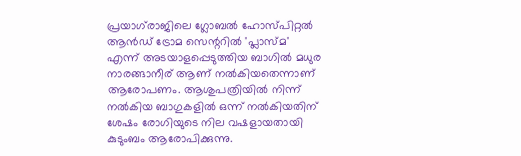പ്രയാഗ്‌രാജിലെ ഗ്ലോബൽ ഹോസ്പിറ്റൽ ആൻഡ് ട്രോമ സെന്ററിൽ 'പ്ലാസ്മ' എന്ന് അടയാളപ്പെടുത്തിയ ബാഗിൽ മധുര നാരങ്ങാനീര് ആണ് നൽകിയതെന്നാണ് ആരോപണം. ആശുപത്രിയിൽ നിന്ന് നൽകിയ ബാഗുകളിൽ ഒന്ന് നൽകിയതിന് ശേഷം രോഗിയുടെ നില വഷളായതായി കുടുംബം ആരോപിക്കുന്നു.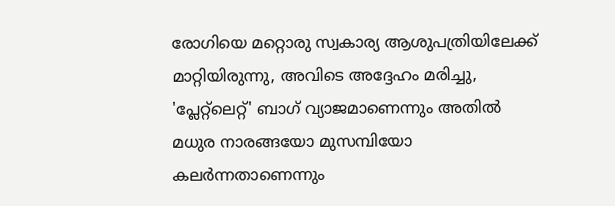രോഗിയെ മറ്റൊരു സ്വകാര്യ ആശുപത്രിയിലേക്ക് മാറ്റിയിരുന്നു, അവിടെ അദ്ദേഹം മരിച്ചു, 'പ്ലേറ്റ്‌ലെറ്റ്' ബാഗ് വ്യാജമാണെന്നും അതിൽ മധുര നാരങ്ങയോ മുസമ്പിയോ കലർന്നതാണെന്നും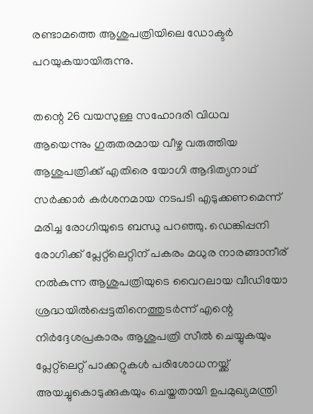രണ്ടാമത്തെ ആശുപത്രിയിലെ ഡോക്ടർ പറയുകയായിരുന്നു.

തന്റെ 26 വയസുള്ള സഹോദരി വിധവ ആയെന്നും ഗുരുതരമായ വീഴ്ച വരുത്തിയ ആശുപത്രിക്ക് എതിരെ യോഗി ആദിത്യനാഥ് സർക്കാർ കർശനമായ നടപടി എടുക്കണമെന്ന് മരിച്ച രോഗിയുടെ ബന്ധു പറഞ്ഞു. ഡെങ്കിപ്പനി രോഗിക്ക് പ്ലേറ്റ്‌ലെറ്റിന് പകരം മധുര നാരങ്ങാനീര് നൽകുന്ന ആശുപത്രിയുടെ വൈറലായ വീഡിയോ ശ്രദ്ധയിൽപ്പെട്ടതിനെത്തുടർന്ന് എന്റെ നിർദ്ദേശപ്രകാരം ആശുപത്രി സീൽ ചെയ്യുകയും പ്ലേറ്റ്‌ലെറ്റ് പാക്കറ്റുകൾ പരിശോധനയ്ക്ക് അയച്ചുകൊടുക്കുകയും ചെയ്തതായി ഉപമുഖ്യമന്ത്രി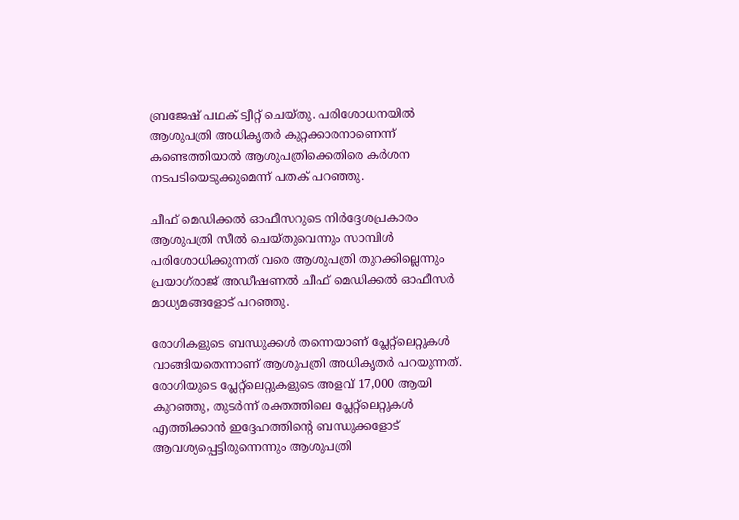ബ്രജേഷ് പഥക് ട്വീറ്റ് ചെയ്തു. പരിശോധനയിൽ ആശുപത്രി അധികൃതർ കുറ്റക്കാരനാണെന്ന് കണ്ടെത്തിയാൽ ആശുപത്രിക്കെതിരെ കർശന നടപടിയെടുക്കുമെന്ന് പതക് പറഞ്ഞു.

ചീഫ് മെഡിക്കൽ ഓഫീസറുടെ നിർദ്ദേശപ്രകാരം ആശുപത്രി സീൽ ചെയ്തുവെന്നും സാമ്പിൾ പരിശോധിക്കുന്നത് വരെ ആശുപത്രി തുറക്കില്ലെന്നും പ്രയാഗ്‌രാജ് അഡീഷണൽ ചീഫ് മെഡിക്കൽ ഓഫീസർ മാധ്യമങ്ങളോട് പറഞ്ഞു.

രോഗികളുടെ ബന്ധുക്കൾ തന്നെയാണ് പ്ലേറ്റ്‌ലെറ്റുകൾ വാങ്ങിയതെന്നാണ് ആശുപത്രി അധികൃതർ പറയുന്നത്. രോഗിയുടെ പ്ലേറ്റ്‌ലെറ്റുകളുടെ അളവ് 17,000 ആയി കുറഞ്ഞു, തുടർന്ന് രക്തത്തിലെ പ്ലേറ്റ്‌ലെറ്റുകൾ എത്തിക്കാൻ ഇദ്ദേഹത്തിന്റെ ബന്ധുക്കളോട് ആവശ്യപ്പെട്ടിരുന്നെന്നും ആശുപത്രി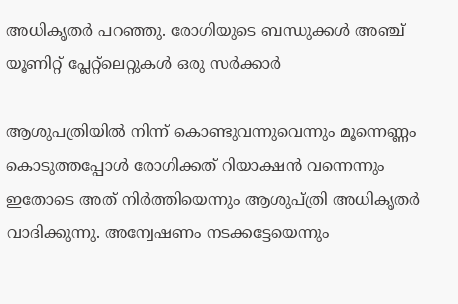അധികൃതർ പറഞ്ഞു. രോഗിയുടെ ബന്ധുക്കൾ അഞ്ച് യൂണിറ്റ് പ്ലേറ്റ്ലെറ്റുകൾ ഒരു സർക്കാർ

ആശുപത്രിയിൽ നിന്ന് കൊണ്ടുവന്നുവെന്നും മൂന്നെണ്ണം കൊടുത്തപ്പോൾ രോഗിക്കത് റിയാക്ഷൻ വന്നെന്നും ഇതോടെ അത് നിർത്തിയെന്നും ആശുപ്ത്രി അധികൃതർ വാദിക്കുന്നു. അന്വേഷണം നടക്കട്ടേയെന്നും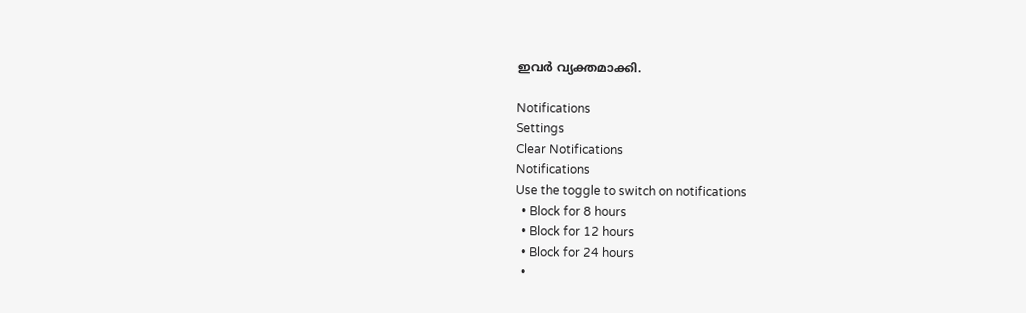ഇവർ വ്യക്തമാക്കി.

Notifications
Settings
Clear Notifications
Notifications
Use the toggle to switch on notifications
  • Block for 8 hours
  • Block for 12 hours
  • Block for 24 hours
  •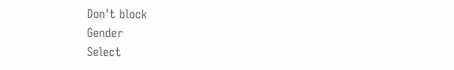Don't block
Gender
Select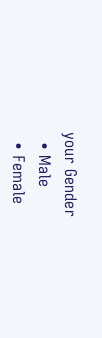your Gender
  • Male
  • Female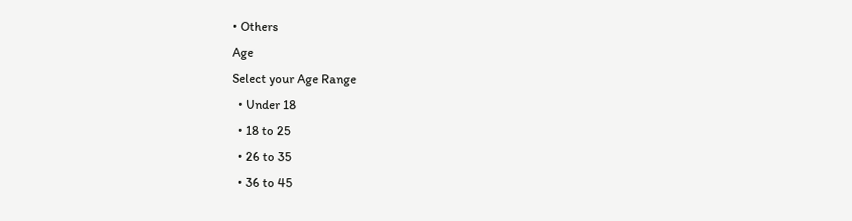• Others
Age
Select your Age Range
  • Under 18
  • 18 to 25
  • 26 to 35
  • 36 to 45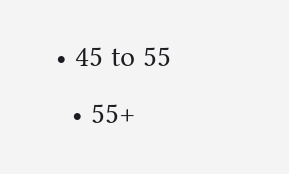• 45 to 55
  • 55+